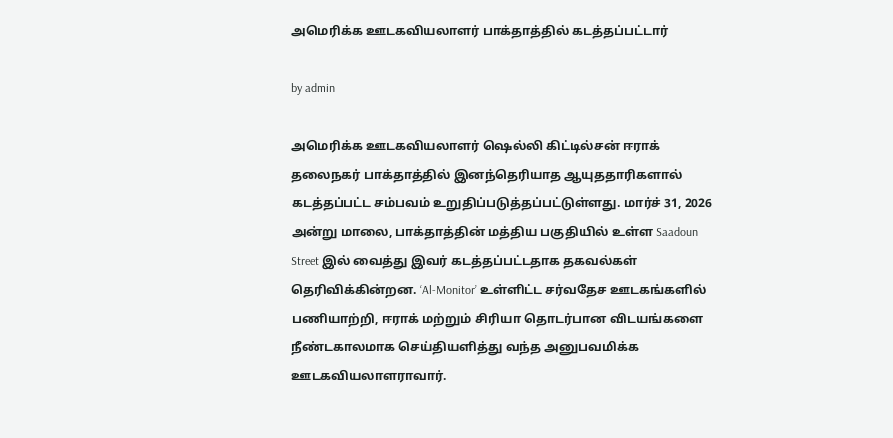அமெரிக்க ஊடகவியலாளர் பாக்தாத்தில் கடத்தப்பட்டார்

by admin

அமெரிக்க ஊடகவியலாளர் ஷெல்லி கிட்டில்சன் ஈராக் தலைநகர் பாக்தாத்தில் இனந்தெரியாத ஆயுததாரிகளால் கடத்தப்பட்ட சம்பவம் உறுதிப்படுத்தப்பட்டுள்ளது. மார்ச் 31, 2026 அன்று மாலை, பாக்தாத்தின் மத்திய பகுதியில் உள்ள Saadoun Street இல் வைத்து இவர் கடத்தப்பட்டதாக தகவல்கள் தெரிவிக்கின்றன. ‘Al-Monitor’ உள்ளிட்ட சர்வதேச ஊடகங்களில் பணியாற்றி, ஈராக் மற்றும் சிரியா தொடர்பான விடயங்களை நீண்டகாலமாக செய்தியளித்து வந்த அனுபவமிக்க ஊடகவியலாளராவார்.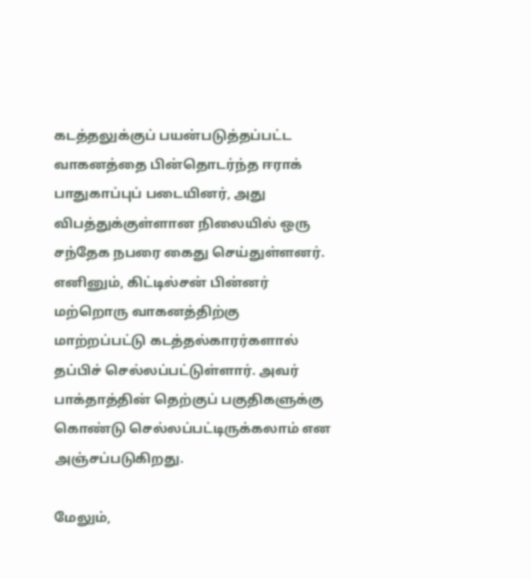கடத்தலுக்குப் பயன்படுத்தப்பட்ட வாகனத்தை பின்தொடர்ந்த ஈராக் பாதுகாப்புப் படையினர், அது விபத்துக்குள்ளான நிலையில் ஒரு சந்தேக நபரை கைது செய்துள்ளனர். எனினும், கிட்டில்சன் பின்னர் மற்றொரு வாகனத்திற்கு மாற்றப்பட்டு கடத்தல்காரர்களால் தப்பிச் செல்லப்பட்டுள்ளார். அவர் பாக்தாத்தின் தெற்குப் பகுதிகளுக்கு கொண்டு செல்லப்பட்டிருக்கலாம் என அஞ்சப்படுகிறது.

மேலும்,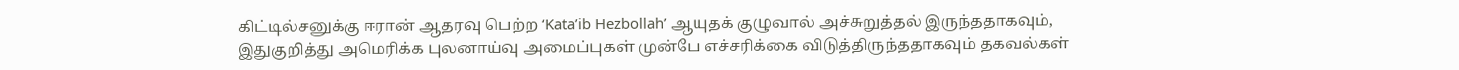கிட்டில்சனுக்கு ஈரான் ஆதரவு பெற்ற ‘Kata’ib Hezbollah’ ஆயுதக் குழுவால் அச்சுறுத்தல் இருந்ததாகவும், இதுகுறித்து அமெரிக்க புலனாய்வு அமைப்புகள் முன்பே எச்சரிக்கை விடுத்திருந்ததாகவும் தகவல்கள்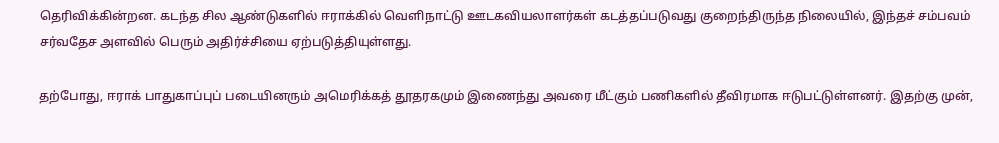தெரிவிக்கின்றன. கடந்த சில ஆண்டுகளில் ஈராக்கில் வெளிநாட்டு ஊடகவியலாளர்கள் கடத்தப்படுவது குறைந்திருந்த நிலையில், இந்தச் சம்பவம் சர்வதேச அளவில் பெரும் அதிர்ச்சியை ஏற்படுத்தியுள்ளது.

தற்போது, ஈராக் பாதுகாப்புப் படையினரும் அமெரிக்கத் தூதரகமும் இணைந்து அவரை மீட்கும் பணிகளில் தீவிரமாக ஈடுபட்டுள்ளனர். இதற்கு முன்,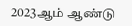2023ஆம் ஆண்டு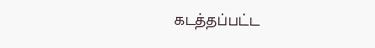கடத்தப்பட்ட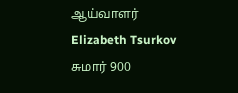ஆய்வாளர் Elizabeth Tsurkov சுமார் 900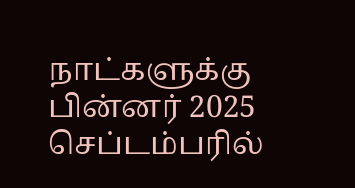நாட்களுக்கு பின்னர் 2025 செப்டம்பரில்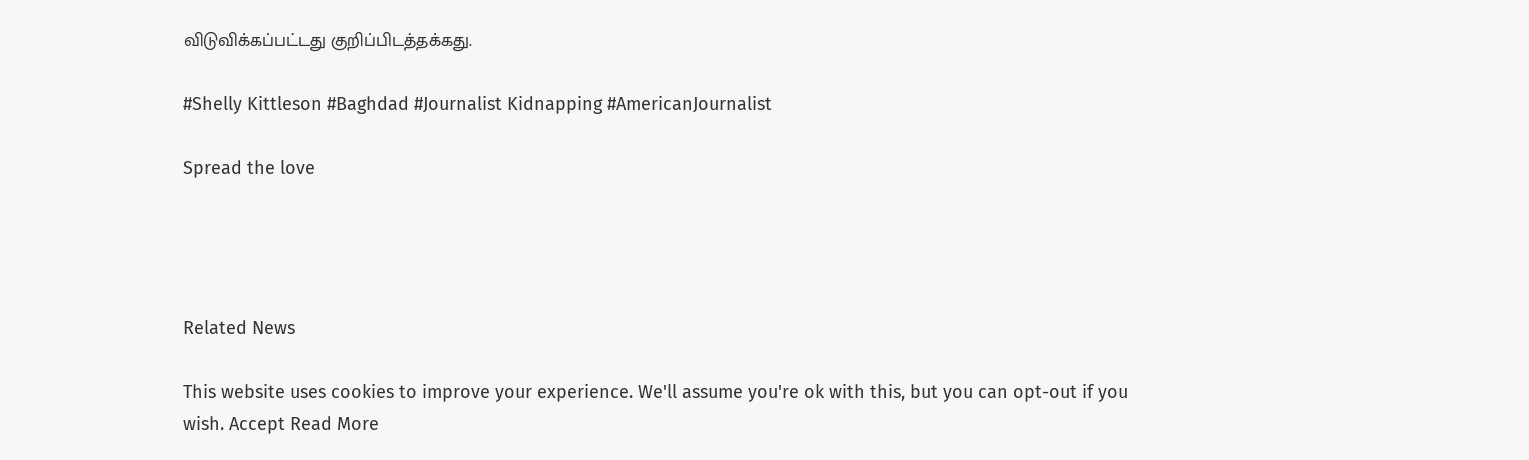விடுவிக்கப்பட்டது குறிப்பிடத்தக்கது.

#Shelly Kittleson #Baghdad #Journalist Kidnapping #AmericanJournalist

Spread the love




Related News

This website uses cookies to improve your experience. We'll assume you're ok with this, but you can opt-out if you wish. Accept Read More